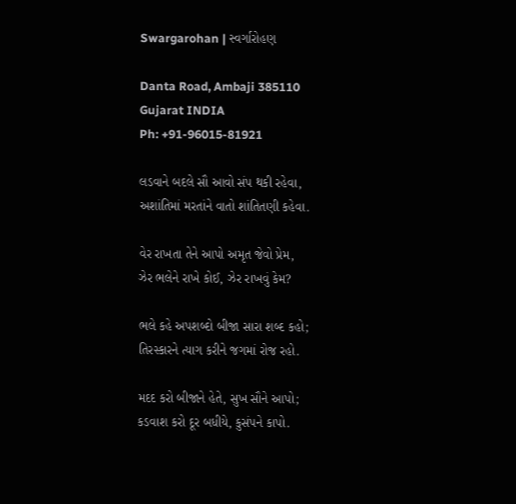Swargarohan | સ્વર્ગારોહણ

Danta Road, Ambaji 385110
Gujarat INDIA
Ph: +91-96015-81921

લડવાને બદલે સૌ આવો સંપ થકી રહેવા,
અશાંતિમાં મરતાંને વાતો શાંતિતણી કહેવા.

વેર રાખતા તેને આપો અમૃત જેવો પ્રેમ,
ઝેર ભલેને રાખે કોઈ, ઝેર રાખવું કેમ?

ભલે કહે અપશબ્દો બીજા સારા શબ્દ કહો;
તિરસ્કારને ત્યાગ કરીને જગમાં રોજ રહો.

મદદ કરો બીજાને હેતે, સુખ સૌને આપો;
કડવાશ કરો દૂર બધીયે, કુસંપને કાપો.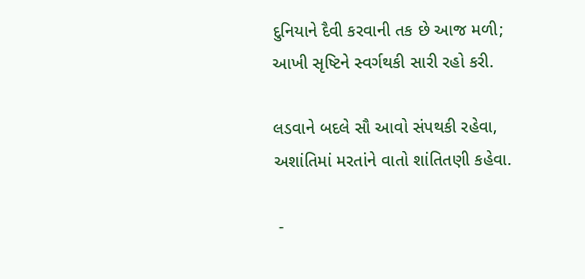દુનિયાને દૈવી કરવાની તક છે આજ મળી;
આખી સૃષ્ટિને સ્વર્ગથકી સારી રહો કરી.

લડવાને બદલે સૌ આવો સંપથકી રહેવા,
અશાંતિમાં મરતાંને વાતો શાંતિતણી કહેવા.

 -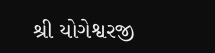શ્રી યોગેશ્વરજી